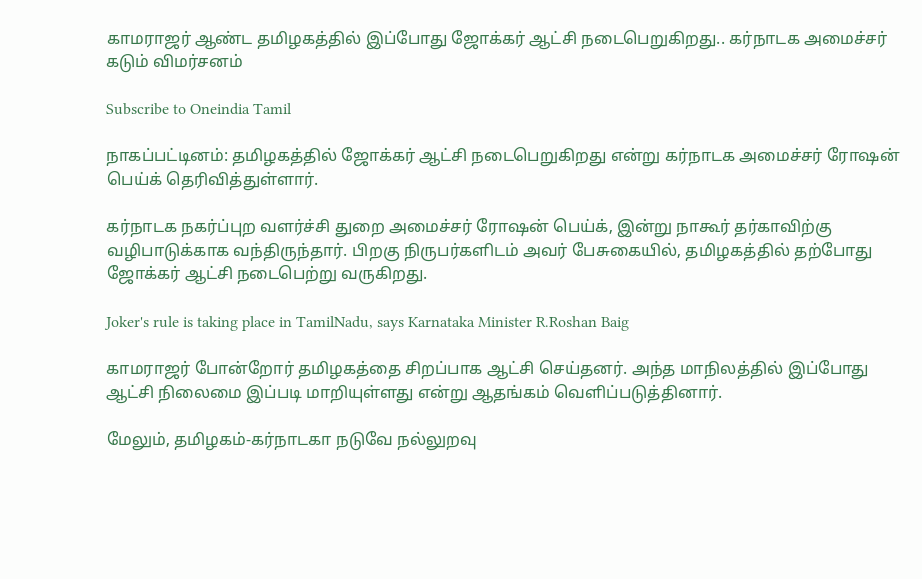காமராஜர் ஆண்ட தமிழகத்தில் இப்போது ஜோக்கர் ஆட்சி நடைபெறுகிறது.. கர்நாடக அமைச்சர் கடும் விமர்சனம்

Subscribe to Oneindia Tamil

நாகப்பட்டினம்: தமிழகத்தில் ஜோக்கர் ஆட்சி நடைபெறுகிறது என்று கர்நாடக அமைச்சர் ரோஷன் பெய்க் தெரிவித்துள்ளார்.

கர்நாடக நகர்ப்புற வளர்ச்சி துறை அமைச்சர் ரோஷன் பெய்க், இன்று நாகூர் தர்காவிற்கு வழிபாடுக்காக வந்திருந்தார். பிறகு நிருபர்களிடம் அவர் பேசுகையில், தமிழகத்தில் தற்போது ஜோக்கர் ஆட்சி நடைபெற்று வருகிறது.

Joker's rule is taking place in TamilNadu, says Karnataka Minister R.Roshan Baig

காமராஜர் போன்றோர் தமிழகத்தை சிறப்பாக ஆட்சி செய்தனர். அந்த மாநிலத்தில் இப்போது ஆட்சி நிலைமை இப்படி மாறியுள்ளது என்று ஆதங்கம் வெளிப்படுத்தினார்.

மேலும், தமிழகம்-கர்நாடகா நடுவே நல்லுறவு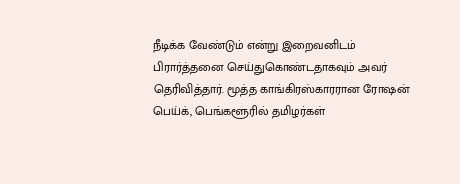நீடிக்க வேண்டும் என்று இறைவனிடம் பிரார்த்தனை செய்துகொண்டதாகவும் அவர் தெரிவித்தார். மூத்த காங்கிரஸ்காரரான ரோஷன் பெய்க், பெங்களூரில் தமிழர்கள்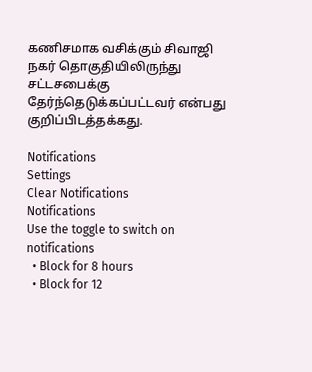கணிசமாக வசிக்கும் சிவாஜி நகர் தொகுதியிலிருந்து சட்டசபைக்கு தேர்ந்தெடுக்கப்பட்டவர் என்பது குறிப்பிடத்தக்கது.

Notifications
Settings
Clear Notifications
Notifications
Use the toggle to switch on notifications
  • Block for 8 hours
  • Block for 12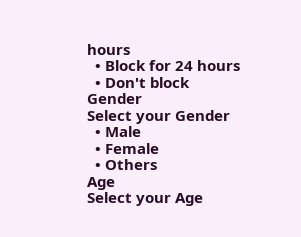hours
  • Block for 24 hours
  • Don't block
Gender
Select your Gender
  • Male
  • Female
  • Others
Age
Select your Age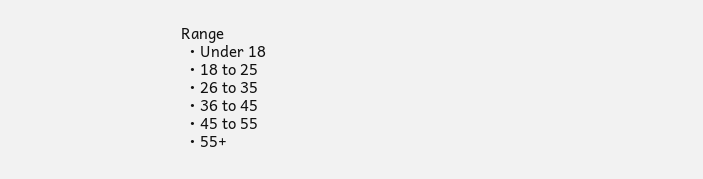Range
  • Under 18
  • 18 to 25
  • 26 to 35
  • 36 to 45
  • 45 to 55
  • 55+